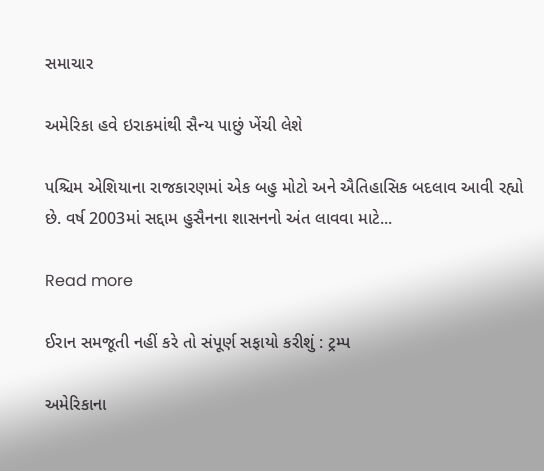સમાચાર

અમેરિકા હવે ઇરાકમાંથી સૈન્ય પાછું ખેંચી લેશે

પશ્ચિમ એશિયાના રાજકારણમાં એક બહુ મોટો અને ઐતિહાસિક બદલાવ આવી રહ્યો છે. વર્ષ 2003માં સદ્દામ હુસૈનના શાસનનો અંત લાવવા માટે...

Read more

ઈરાન સમજૂતી નહીં કરે તો સંપૂર્ણ સફાયો કરીશું : ટ્રમ્પ

અમેરિકાના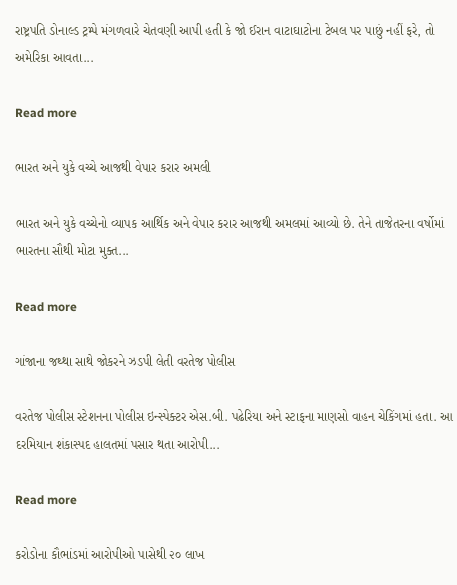રાષ્ટ્રપતિ ડોનાલ્ડ ટ્રમ્પે મંગળવારે ચેતવણી આપી હતી કે જો ઈરાન વાટાઘાટોના ટેબલ પર પાછું નહીં ફરે, તો અમેરિકા આવતા...

Read more

ભારત અને યુકે વચ્ચે આજથી વેપાર કરાર અમલી

ભારત અને યુકે વચ્ચેનો વ્યાપક આર્થિક અને વેપાર કરાર આજથી અમલમાં આવ્યો છે. તેને તાજેતરના વર્ષોમાં ભારતના સૌથી મોટા મુક્ત...

Read more

ગાંજાના જથ્થા સાથે જોકરને ઝડપી લેતી વરતેજ પોલીસ

વરતેજ પોલીસ સ્ટેશનના પોલીસ ઇન્સ્પેક્ટર એસ.બી. પઢેરિયા અને સ્ટાફના માણસો વાહન ચેકિંગમાં હતા. આ દરમિયાન શંકાસ્પદ હાલતમાં પસાર થતા આરોપી...

Read more

કરોડોના કૌભાંડમાં આરોપીઓ પાસેથી ૨૦ લાખ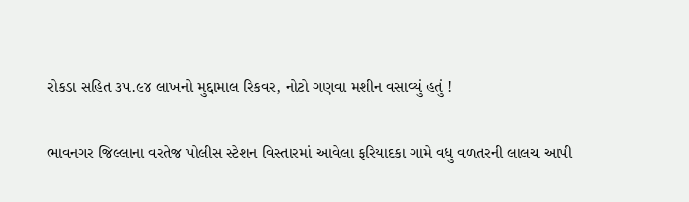રોકડા સહિત ૩૫.૯૪ લાખનો મુદ્દામાલ રિકવર, નોટો ગણવા મશીન વસાવ્યું હતું !

ભાવનગર જિલ્લાના વરતેજ પોલીસ સ્ટેશન વિસ્તારમાં આવેલા ફરિયાદકા ગામે વધુ વળતરની લાલચ આપી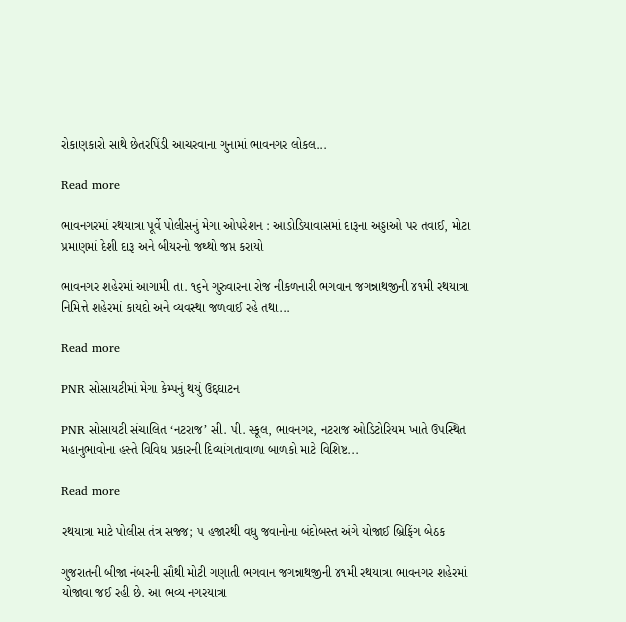રોકાણકારો સાથે છેતરપિંડી આચરવાના ગુનામાં ભાવનગર લોકલ...

Read more

ભાવનગરમાં રથયાત્રા પૂર્વે પોલીસનું મેગા ઓપરેશન : આડોડિયાવાસમાં દારૂના અડ્ડાઓ પર તવાઈ, મોટા પ્રમાણમાં દેશી દારૂ અને બીયરનો જથ્થો જપ્ત કરાયો

ભાવનગર શહેરમાં આગામી તા. ૧૬ને ગુરુવારના રોજ નીકળનારી ભગવાન જગન્નાથજીની ૪૧મી રથયાત્રા નિમિત્તે શહેરમાં કાયદો અને વ્યવસ્થા જળવાઈ રહે તથા...

Read more

PNR સોસાયટીમાં મેગા કેમ્પનું થયું ઉદ્દઘાટન

PNR સોસાયટી સંચાલિત ‘નટરાજ’ સી. પી. સ્કૂલ, ભાવનગર, નટરાજ ઓડિટોરિયમ ખાતે ઉપસ્થિત મહાનુભાવોના હસ્તે વિવિધ પ્રકારની દિવ્યાંગતાવાળા બાળકો માટે વિશિષ્ટ...

Read more

રથયાત્રા માટે પોલીસ તંત્ર સજ્જ; ૫ હજારથી વધુ જવાનોના બંદોબસ્ત અંગે યોજાઈ બ્રિફિંગ બેઠક

ગુજરાતની બીજા નંબરની સૌથી મોટી ગણાતી ભગવાન જગન્નાથજીની ૪૧મી રથયાત્રા ભાવનગર શહેરમાં યોજાવા જઈ રહી છે. આ ભવ્ય નગરયાત્રા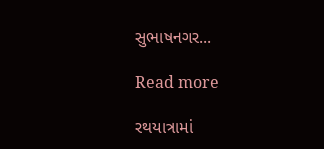સુભાષનગર...

Read more

રથયાત્રામાં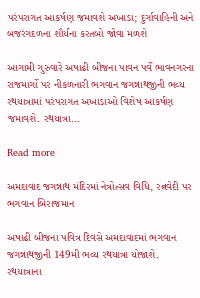પરંપરાગત આકર્ષણ જમાવશે અખાડા; દુર્ગાવાહિની અને બજરંગદળના શૌર્યના કરતબો જોવા મળશે

આગામી ગુરુવારે અષાઢી બીજના પાવન પર્વે ભાવનગરના રાજમાર્ગો પર નીકળનારી ભગવાન જગન્નાથજીની ભવ્ય રથયાત્રામાં પરંપરાગત અખાડાઓ વિશેષ આકર્ષણ જમાવશે. રથયાત્રા...

Read more

અમદાવાદ જગન્નાથ મંદિરમાં નેત્રોત્સવ વિધિ, રત્નવેદી પર ભગવાન બિરાજમાન

અષાઢી બીજના પવિત્ર દિવસે અમદાવાદમાં ભગવાન જગન્નાથજીની 149મી ભવ્ય રથયાત્રા યોજાશે. રથયાત્રાના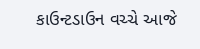કાઉન્ટડાઉન વચ્ચે આજે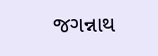જગન્નાથ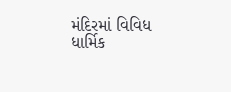મંદિરમાં વિવિધ ધાર્મિક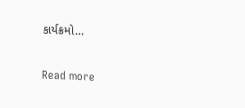કાર્યક્રમો...

Read more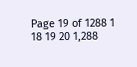Page 19 of 1288 1 18 19 20 1,288